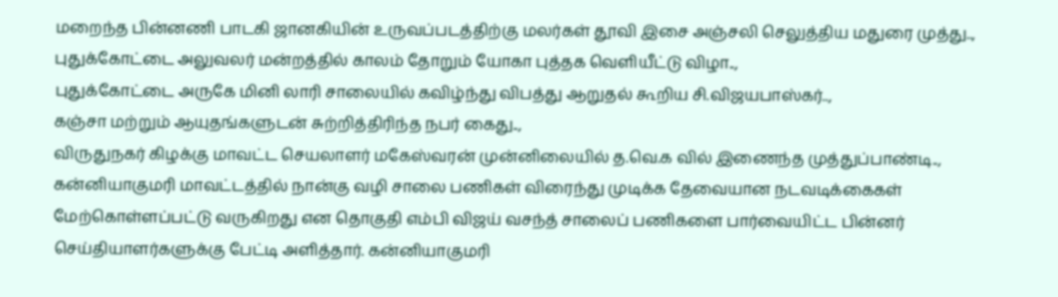மறைந்த பின்னணி பாடகி ஜானகியின் உருவப்படத்திற்கு மலர்கள் தூவி இசை அஞ்சலி செலுத்திய மதுரை முத்து..,
புதுக்கோட்டை அலுவலர் மன்றத்தில் காலம் தோறும் யோகா புத்தக வெளியீட்டு விழா..,
புதுக்கோட்டை அருகே மினி லாரி சாலையில் கவிழ்ந்து விபத்து ஆறுதல் கூறிய சி.விஜயபாஸ்கர்..,
கஞ்சா மற்றும் ஆயுதங்களுடன் சுற்றித்திரிந்த நபர் கைது..,
விருதுநகர் கிழக்கு மாவட்ட செயலாளர் மகேஸ்வரன் முன்னிலையில் த.வெ.க வில் இணைந்த முத்துப்பாண்டி..,
கன்னியாகுமரி மாவட்டத்தில் நான்கு வழி சாலை பணிகள் விரைந்து முடிக்க தேவையான நடவடிக்கைகள் மேற்கொள்ளப்பட்டு வருகிறது என தொகுதி எம்பி விஜய் வசந்த் சாலைப் பணிகளை பார்வையிட்ட பின்னர் செய்தியாளர்களுக்கு பேட்டி அளித்தார். கன்னியாகுமரி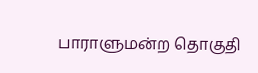பாராளுமன்ற தொகுதி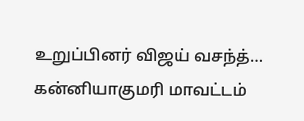உறுப்பினர் விஜய் வசந்த்…
கன்னியாகுமரி மாவட்டம்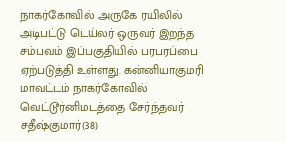நாகர்கோவில் அருகே ரயிலில் அடிபட்டு டெய்லர் ஒருவர் இறந்த சம்பவம் இப்பகுதியில் பரபரப்பை ஏற்படுத்தி உள்ளது. கன்னியாகுமரி மாவட்டம் நாகர்கோவில் வெட்டூர்னிமடத்தை சேர்ந்தவர் சதீஷ்குமார்(38)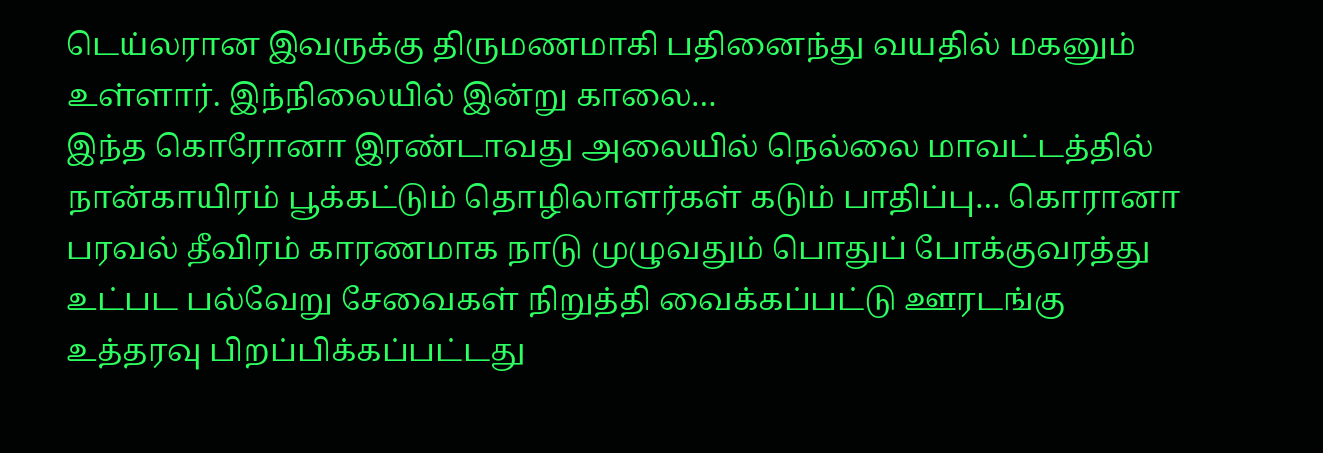டெய்லரான இவருக்கு திருமணமாகி பதினைந்து வயதில் மகனும் உள்ளார். இந்நிலையில் இன்று காலை…
இந்த கொரோனா இரண்டாவது அலையில் நெல்லை மாவட்டத்தில் நான்காயிரம் பூக்கட்டும் தொழிலாளர்கள் கடும் பாதிப்பு… கொரானா பரவல் தீவிரம் காரணமாக நாடு முழுவதும் பொதுப் போக்குவரத்து உட்பட பல்வேறு சேவைகள் நிறுத்தி வைக்கப்பட்டு ஊரடங்கு உத்தரவு பிறப்பிக்கப்பட்டது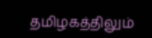தமிழகத்திலும்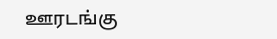ஊரடங்கு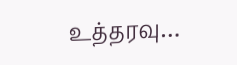உத்தரவு…